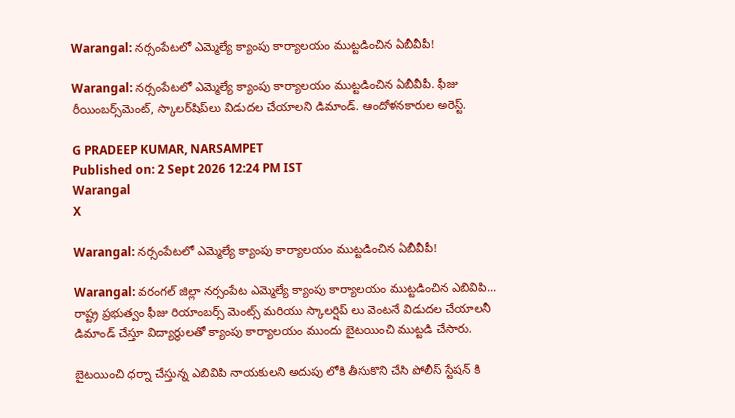Warangal: నర్సంపేటలో ఎమ్మెల్యే క్యాంపు కార్యాలయం ముట్టడించిన ఏబీవీపీ!

Warangal: నర్సంపేటలో ఎమ్మెల్యే క్యాంపు కార్యాలయం ముట్టడించిన ఏబీవీపీ. ఫీజు రీయింబర్స్‌మెంట్, స్కాలర్‌షిప్‌లు విడుదల చేయాలని డిమాండ్. ఆందోళనకారుల అరెస్ట్.

G PRADEEP KUMAR, NARSAMPET
Published on: 2 Sept 2026 12:24 PM IST
Warangal
X

Warangal: నర్సంపేటలో ఎమ్మెల్యే క్యాంపు కార్యాలయం ముట్టడించిన ఏబీవీపీ!

Warangal: వరంగల్ జిల్లా నర్సంపేట ఎమ్మెల్యే క్యాంపు కార్యాలయం ముట్టడించిన ఎబివిపి... రాష్ట్ర ప్రభుత్వం ఫీజు రియాంబర్స్ మెంట్స్ మరియు స్కాలర్షిప్ లు వెంటనే విడుదల చేయాలనీ డిమాండ్ చేస్తూ విద్యార్థులతో క్యాంపు కార్యాలయం ముందు బైటయించి ముట్టడి చేసారు.

బైటయించి ధర్నా చేస్తున్న ఎబివిపి నాయకులని అదుపు లోకి తీసుకొని చేసి పోలీస్ స్టేషన్ కి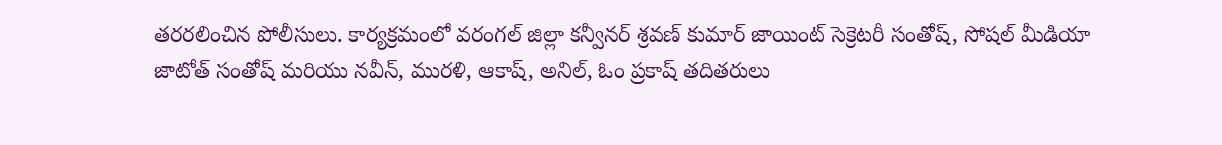తరరలించిన పోలీసులు. కార్యక్రమంలో వరంగల్ జిల్లా కన్వీనర్ శ్రవణ్ కుమార్ జాయింట్ సెక్రెటరీ సంతోష్, సోషల్ మీడియా జాటోత్ సంతోష్ మరియు నవీన్, మురళి, ఆకాష్, అనిల్, ఓం ప్రకాష్ తదితరులు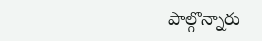పాల్గొన్నారు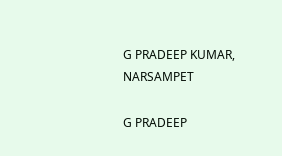G PRADEEP KUMAR, NARSAMPET

G PRADEEP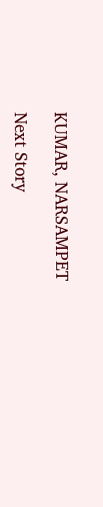KUMAR, NARSAMPET

Next Story